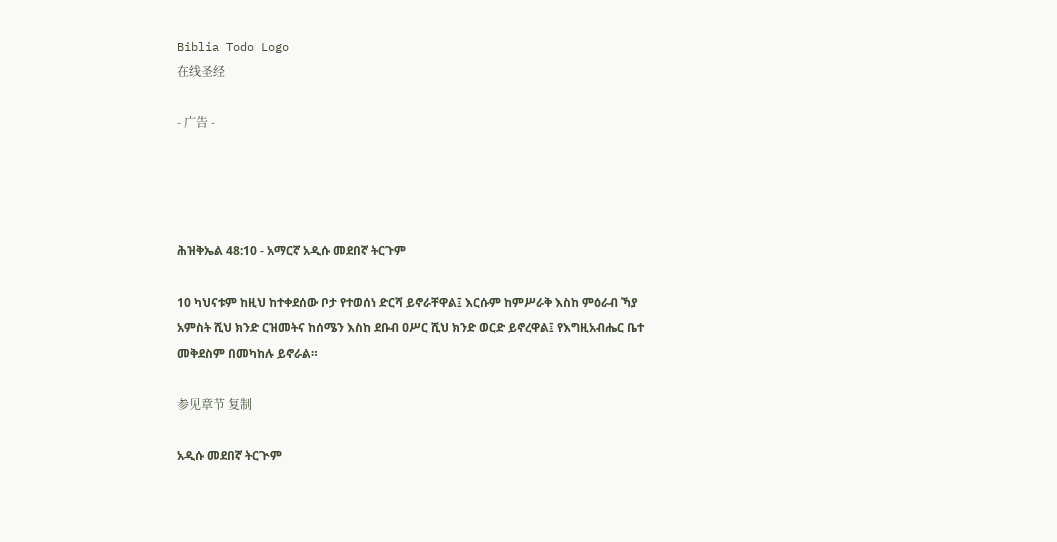Biblia Todo Logo
在线圣经

- 广告 -




ሕዝቅኤል 48:10 - አማርኛ አዲሱ መደበኛ ትርጉም

10 ካህናቱም ከዚህ ከተቀደሰው ቦታ የተወሰነ ድርሻ ይኖራቸዋል፤ እርሱም ከምሥራቅ እስከ ምዕራብ ኻያ አምስት ሺህ ክንድ ርዝመትና ከሰሜን እስከ ደቡብ ዐሥር ሺህ ክንድ ወርድ ይኖረዋል፤ የእግዚአብሔር ቤተ መቅደስም በመካከሉ ይኖራል።

参见章节 复制

አዲሱ መደበኛ ትርጒም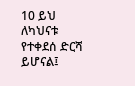10 ይህ ለካህናቱ የተቀደሰ ድርሻ ይሆናል፤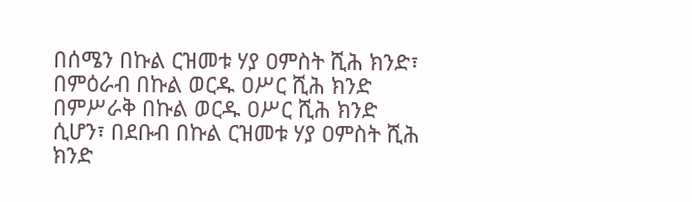በሰሜን በኩል ርዝመቱ ሃያ ዐምስት ሺሕ ክንድ፣ በምዕራብ በኩል ወርዱ ዐሥር ሺሕ ክንድ በምሥራቅ በኩል ወርዱ ዐሥር ሺሕ ክንድ ሲሆን፣ በደቡብ በኩል ርዝመቱ ሃያ ዐምስት ሺሕ ክንድ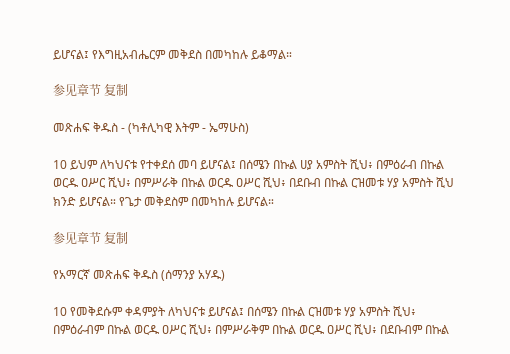ይሆናል፤ የእግዚአብሔርም መቅደስ በመካከሉ ይቆማል።

参见章节 复制

መጽሐፍ ቅዱስ - (ካቶሊካዊ እትም - ኤማሁስ)

10 ይህም ለካህናቱ የተቀደሰ መባ ይሆናል፤ በሰሜን በኩል ሀያ አምስት ሺህ፥ በምዕራብ በኩል ወርዱ ዐሥር ሺህ፥ በምሥራቅ በኩል ወርዱ ዐሥር ሺህ፥ በደቡብ በኩል ርዝመቱ ሃያ አምስት ሺህ ክንድ ይሆናል። የጌታ መቅደስም በመካከሉ ይሆናል።

参见章节 复制

የአማርኛ መጽሐፍ ቅዱስ (ሰማንያ አሃዱ)

10 የመቅደሱም ቀዳምያት ለካህናቱ ይሆናል፤ በሰሜን በኩል ርዝመቱ ሃያ አምስት ሺህ፥ በምዕራብም በኩል ወርዱ ዐሥር ሺህ፥ በምሥራቅም በኩል ወርዱ ዐሥር ሺህ፥ በደቡብም በኩል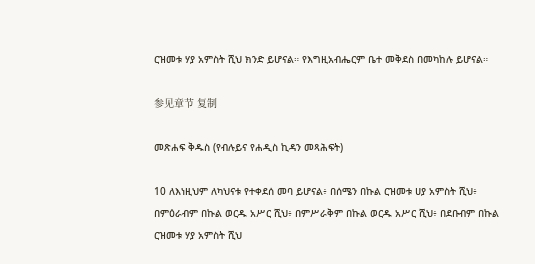ርዝመቱ ሃያ አምስት ሺህ ክንድ ይሆናል። የእግዚአብሔርም ቤተ መቅደስ በመካከሉ ይሆናል።

参见章节 复制

መጽሐፍ ቅዱስ (የብሉይና የሐዲስ ኪዳን መጻሕፍት)

10 ለእነዚህም ለካህናቱ የተቀደሰ መባ ይሆናል፥ በሰሜን በኩል ርዝመቱ ሀያ አምስት ሺህ፥ በምዕራብም በኩል ወርዱ አሥር ሺህ፥ በምሥራቅም በኩል ወርዱ አሥር ሺህ፥ በደቡብም በኩል ርዝመቱ ሃያ አምስት ሺህ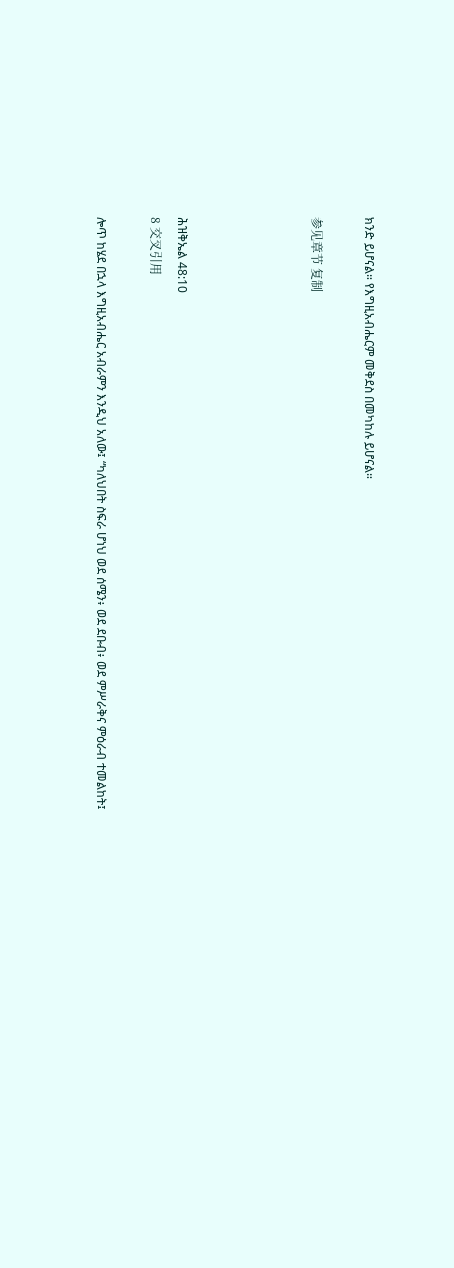ክንድ ይሆናል። የእግዚአብሔርም መቅደስ በመካከሉ ይሆናል።

参见章节 复制




ሕዝቅኤል 48:10
8 交叉引用

ሎጥ ከሄደ በኋላ እግዚአብሔር አብራምን እንዲህ አለው፤ “ካለህበት ስፍራ ሆነህ ወደ ሰሜን፥ ወደ ደቡብ፥ ወደ ምሥራቅና ምዕራብ ተመልከት፤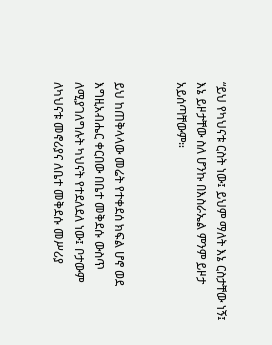“ይህ የካህናቱ ርስት ነው፤ ይህም ማለት እኔ ርስታቸው ነኝ፤ እኔ ይዞታቸው ስለ ሆንኩ በእስራኤል ምንም ይዞታ አይሰጣቸውም።


ይህ ከጠቅላላው መሬት የተቀደሰ ክፍል ሆኖ ወደ እግዚአብሔር ቀርበው በቤተ መቅደሱ ውስጥ ለሚያገለግሉት ካህናት የተደለደለ ነው፤ ቦታውም ለካህናቱ መኖሪያና ለቤተ መቅደሱ መሥሪያ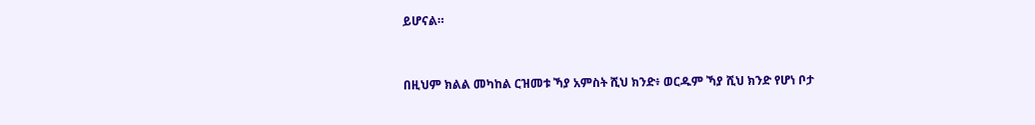ይሆናል።


በዚህም ክልል መካከል ርዝመቱ ኻያ አምስት ሺህ ክንድ፥ ወርዱም ኻያ ሺህ ክንድ የሆነ ቦታ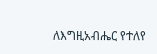ለእግዚአብሔር የተለየ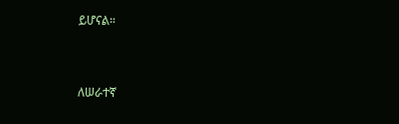ይሆናል።


ለሠራተኛ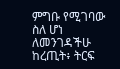ምግቡ የሚገባው ስለ ሆነ ለመንገዳችሁ ከረጢት፥ ትርፍ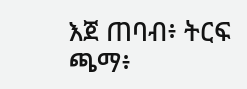እጀ ጠባብ፥ ትርፍ ጫማ፥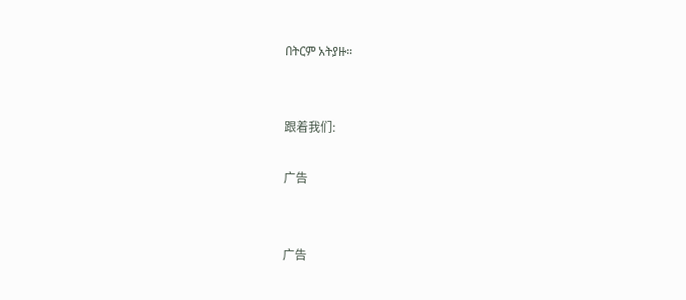በትርም አትያዙ።


跟着我们:

广告


广告